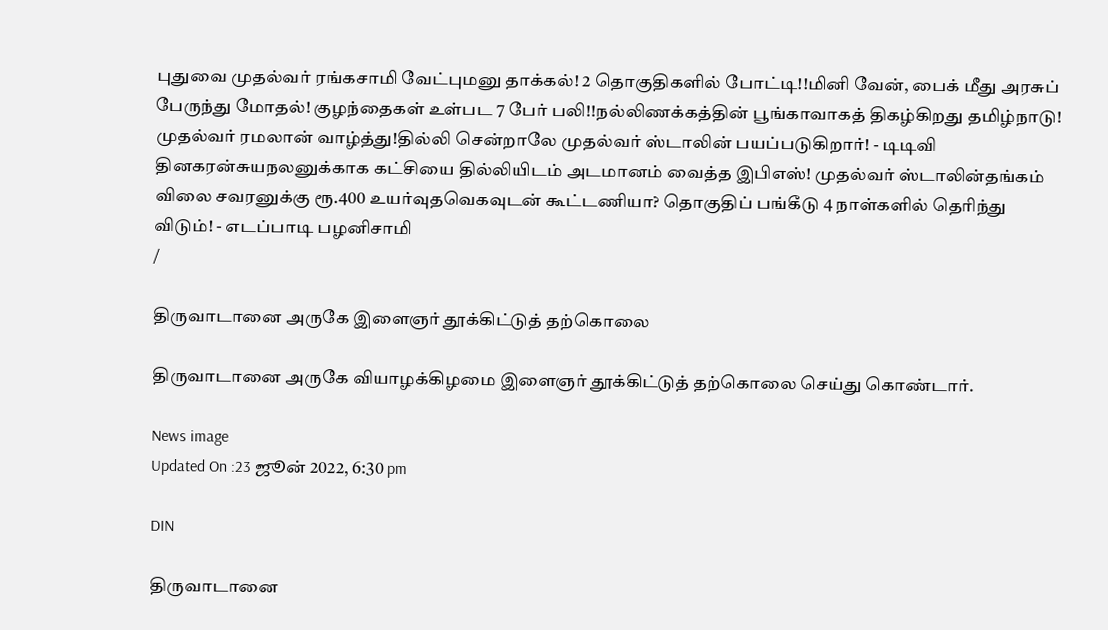புதுவை முதல்வர் ரங்கசாமி வேட்புமனு தாக்கல்! 2 தொகுதிகளில் போட்டி!!மினி வேன், பைக் மீது அரசுப் பேருந்து மோதல்! குழந்தைகள் உள்பட 7 பேர் பலி!!நல்லிணக்கத்தின் பூங்காவாகத் திகழ்கிறது தமிழ்நாடு! முதல்வர் ரமலான் வாழ்த்து!தில்லி சென்றாலே முதல்வர் ஸ்டாலின் பயப்படுகிறார்! - டிடிவி தினகரன்சுயநலனுக்காக கட்சியை தில்லியிடம் அடமானம் வைத்த இபிஎஸ்! முதல்வர் ஸ்டாலின்தங்கம் விலை சவரனுக்கு ரூ.400 உயர்வுதவெகவுடன் கூட்டணியா? தொகுதிப் பங்கீடு 4 நாள்களில் தெரிந்து விடும்! - எடப்பாடி பழனிசாமி
/

திருவாடானை அருகே இளைஞர் தூக்கிட்டுத் தற்கொலை

திருவாடானை அருகே வியாழக்கிழமை இளைஞர் தூக்கிட்டுத் தற்கொலை செய்து கொண்டார்.

News image
Updated On :23 ஜூன் 2022, 6:30 pm

DIN

திருவாடானை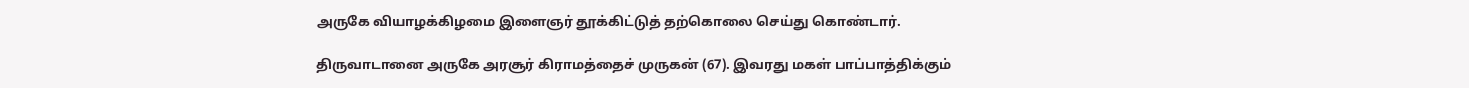அருகே வியாழக்கிழமை இளைஞர் தூக்கிட்டுத் தற்கொலை செய்து கொண்டார்.

திருவாடானை அருகே அரசூர் கிராமத்தைச் முருகன் (67). இவரது மகள் பாப்பாத்திக்கும்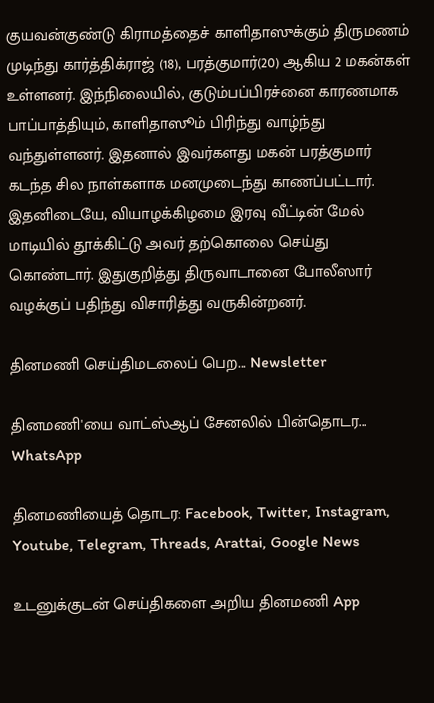குயவன்குண்டு கிராமத்தைச் காளிதாஸுக்கும் திருமணம் முடிந்து கார்த்திக்ராஜ் (18), பரத்குமார்(20) ஆகிய 2 மகன்கள் உள்ளனர். இந்நிலையில், குடும்பப்பிரச்னை காரணமாக பாப்பாத்தியும், காளிதாஸூம் பிரிந்து வாழ்ந்து வந்துள்ளனர். இதனால் இவர்களது மகன் பரத்குமார் கடந்த சில நாள்களாக மனமுடைந்து காணப்பட்டார். இதனிடையே, வியாழக்கிழமை இரவு வீட்டின் மேல் மாடியில் தூக்கிட்டு அவர் தற்கொலை செய்து கொண்டார். இதுகுறித்து திருவாடானை போலீஸார் வழக்குப் பதிந்து விசாரித்து வருகின்றனர்.

தினமணி செய்திமடலைப் பெற... Newsletter

தினமணி'யை வாட்ஸ்ஆப் சேனலில் பின்தொடர... WhatsApp

தினமணியைத் தொடர: Facebook, Twitter, Instagram, Youtube, Telegram, Threads, Arattai, Google News

உடனுக்குடன் செய்திகளை அறிய தினமணி App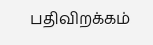பதிவிறக்கம்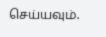செய்யவும்.